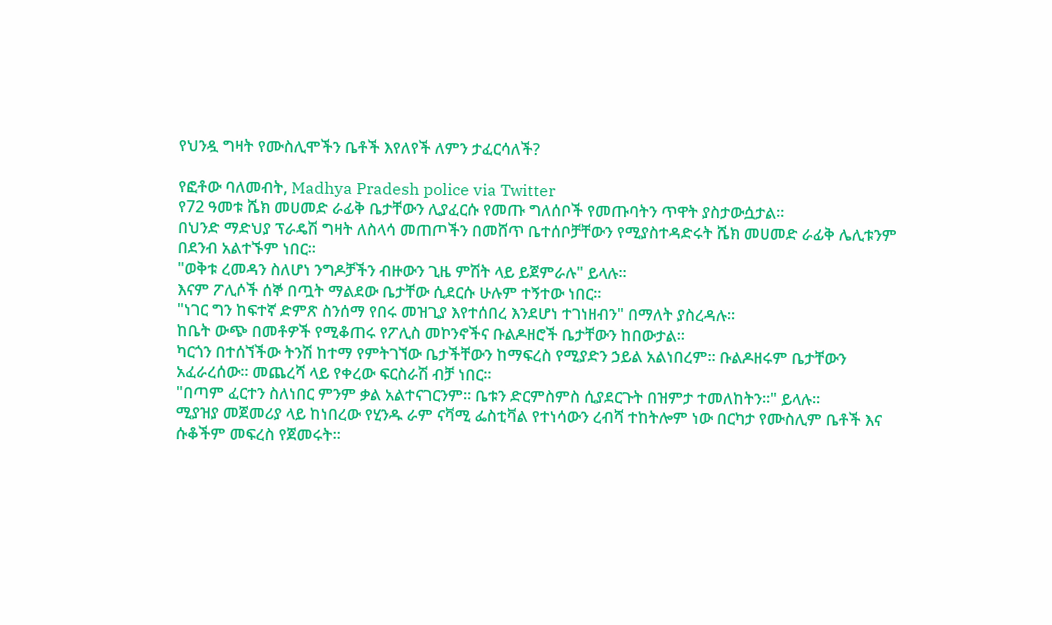የህንዷ ግዛት የሙስሊሞችን ቤቶች እየለየች ለምን ታፈርሳለች?

የፎቶው ባለመብት, Madhya Pradesh police via Twitter
የ72 ዓመቱ ሼክ መሀመድ ራፊቅ ቤታቸውን ሊያፈርሱ የመጡ ግለሰቦች የመጡባትን ጥዋት ያስታውሷታል።
በህንድ ማድህያ ፕራዴሽ ግዛት ለስላሳ መጠጦችን በመሸጥ ቤተሰቦቻቸውን የሚያስተዳድሩት ሼክ መሀመድ ራፊቅ ሌሊቱንም በደንብ አልተኙም ነበር።
"ወቅቱ ረመዳን ስለሆነ ንግዶቻችን ብዙውን ጊዜ ምሽት ላይ ይጀምራሉ" ይላሉ።
እናም ፖሊሶች ሰኞ በጧት ማልደው ቤታቸው ሲደርሱ ሁሉም ተኝተው ነበር።
"ነገር ግን ከፍተኛ ድምጽ ስንሰማ የበሩ መዝጊያ እየተሰበረ እንደሆነ ተገነዘብን" በማለት ያስረዳሉ።
ከቤት ውጭ በመቶዎች የሚቆጠሩ የፖሊስ መኮንኖችና ቡልዶዘሮች ቤታቸውን ከበውታል።
ካርጎን በተሰኘችው ትንሽ ከተማ የምትገኘው ቤታችቸውን ከማፍረስ የሚያድን ኃይል አልነበረም። ቡልዶዘሩም ቤታቸውን አፈራረሰው። መጨረሻ ላይ የቀረው ፍርስራሽ ብቻ ነበር።
"በጣም ፈርተን ስለነበር ምንም ቃል አልተናገርንም። ቤቱን ድርምስምስ ሲያደርጉት በዝምታ ተመለከትን።" ይላሉ።
ሚያዝያ መጀመሪያ ላይ ከነበረው የሂንዱ ራም ናቫሚ ፌስቲቫል የተነሳውን ረብሻ ተከትሎም ነው በርካታ የሙስሊም ቤቶች እና ሱቆችም መፍረስ የጀመሩት።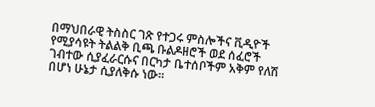በማህበራዊ ትስስር ገጽ የተጋሩ ምስሎችና ቪዲዮች የሚያሳዩት ትልልቅ ቢጫ ቡልዶዘሮች ወደ ሰፈሮች ገብተው ሲያፈራርሱና በርካታ ቤተሰቦችም አቅም የለሽ በሆነ ሁኔታ ሲያለቅሱ ነው።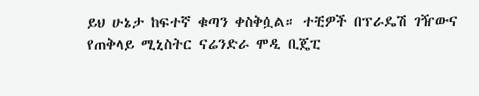ይህ ሁኔታ ከፍተኛ ቁጣን ቀስቅሷል። ተቺዎች በፕራዴሽ ገዥውና የጠቅላይ ሚኒስትር ናሬንድራ ሞዲ ቢጄፒ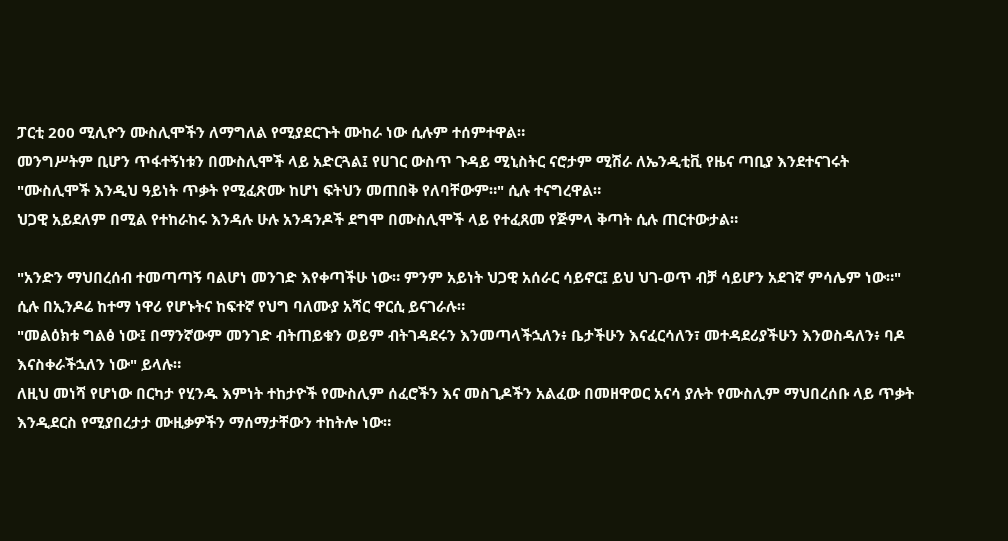ፓርቲ 200 ሚሊዮን ሙስሊሞችን ለማግለል የሚያደርጉት ሙከራ ነው ሲሉም ተሰምተዋል።
መንግሥትም ቢሆን ጥፋተኝነቱን በሙስሊሞች ላይ አድርጓል፤ የሀገር ውስጥ ጉዳይ ሚኒስትር ናሮታም ሚሽራ ለኤንዲቲቪ የዜና ጣቢያ እንደተናገሩት "ሙስሊሞች እንዲህ ዓይነት ጥቃት የሚፈጽሙ ከሆነ ፍትህን መጠበቅ የለባቸውም።" ሲሉ ተናግረዋል።
ህጋዊ አይደለም በሚል የተከራከሩ እንዳሉ ሁሉ አንዳንዶች ደግሞ በሙስሊሞች ላይ የተፈጸመ የጅምላ ቅጣት ሲሉ ጠርተውታል።

"አንድን ማህበረሰብ ተመጣጣኝ ባልሆነ መንገድ እየቀጣችሁ ነው። ምንም አይነት ህጋዊ አሰራር ሳይኖር፤ ይህ ህገ-ወጥ ብቻ ሳይሆን አደገኛ ምሳሌም ነው።" ሲሉ በኢንዶሬ ከተማ ነዋሪ የሆኑትና ከፍተኛ የህግ ባለሙያ አሻር ዋርሲ ይናገራሉ።
"መልዕክቱ ግልፅ ነው፤ በማንኛውም መንገድ ብትጠይቁን ወይም ብትገዳደሩን እንመጣላችኋለን፥ ቤታችሁን እናፈርሳለን፣ መተዳደሪያችሁን እንወስዳለን፥ ባዶ እናስቀራችኋለን ነው" ይላሉ።
ለዚህ መነሻ የሆነው በርካታ የሂንዱ እምነት ተከታዮች የሙስሊም ሰፈሮችን እና መስጊዶችን አልፈው በመዘዋወር አናሳ ያሉት የሙስሊም ማህበረሰቡ ላይ ጥቃት እንዲደርስ የሚያበረታታ ሙዚቃዎችን ማሰማታቸውን ተከትሎ ነው።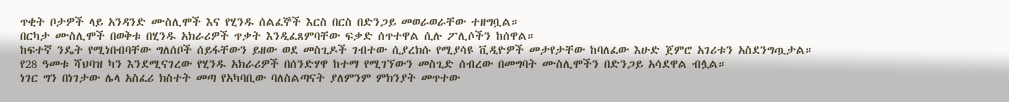ጥቂት ቦታዎች ላይ አንዳንድ ሙስሊሞች እና የሂንዱ ሰልፈኞች እርስ በርስ በድንጋይ መወራወራቸው ተዘግቧል።
በርካታ ሙስሊሞች በወቅቱ በሂንዱ አክራሪዎች ጥቃት እንዲፈጸምባቸው ፍቃድ ሰጥተዋል ሲሉ ፖሊሶችን ከሰዋል።
ከፍተኛ ንዴት የሚነበብባቸው ግለሰቦች ሰይፋቸውን ይዘው ወደ መስጊዶች ገብተው ሲያረክሱ የሚያሳዩ ቪዲዮዎች መታየታቸው ከባለፈው እሁድ ጀምሮ አገሪቱን አስደንግጧታል።
የ28 ዓመቱ ሻህባዝ ካን እንደሚናገረው የሂንዱ አክራሪዎች በሰንድሃዋ ከተማ የሚገኘውን መስጊድ ሰብረው በመግባት ሙስሊሞችን በድንጋይ አሳደዋል ብሏል።
ነገር ግን በነገታው ሌላ አስፈሪ ክስተት መጣ የአካባቢው ባለስልጣናት ያለምንም ምክንያት መጥተው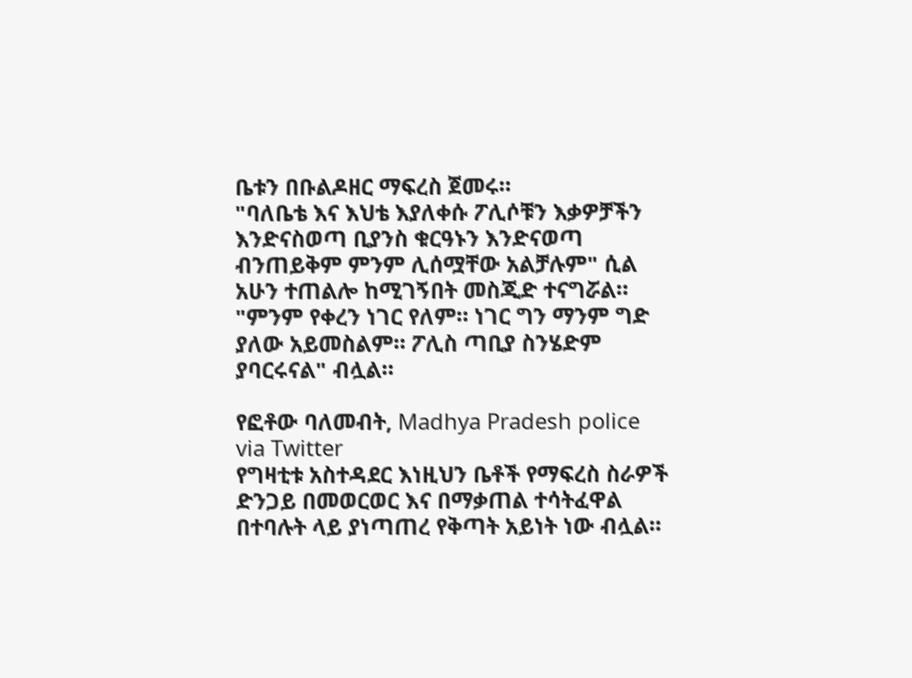ቤቱን በቡልዶዘር ማፍረስ ጀመሩ።
"ባለቤቴ እና እህቴ እያለቀሱ ፖሊሶቹን እቃዎቻችን እንድናስወጣ ቢያንስ ቁርዓኑን እንድናወጣ ብንጠይቅም ምንም ሊሰሟቸው አልቻሉም" ሲል አሁን ተጠልሎ ከሚገኝበት መስጂድ ተናግሯል።
"ምንም የቀረን ነገር የለም። ነገር ግን ማንም ግድ ያለው አይመስልም። ፖሊስ ጣቢያ ስንሄድም ያባርሩናል" ብሏል።

የፎቶው ባለመብት, Madhya Pradesh police via Twitter
የግዛቲቱ አስተዳደር እነዚህን ቤቶች የማፍረስ ስራዎች ድንጋይ በመወርወር እና በማቃጠል ተሳትፈዋል በተባሉት ላይ ያነጣጠረ የቅጣት አይነት ነው ብሏል።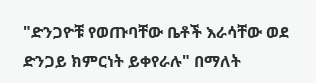"ድንጋዮቹ የወጡባቸው ቤቶች እራሳቸው ወደ ድንጋይ ክምርነት ይቀየራሉ" በማለት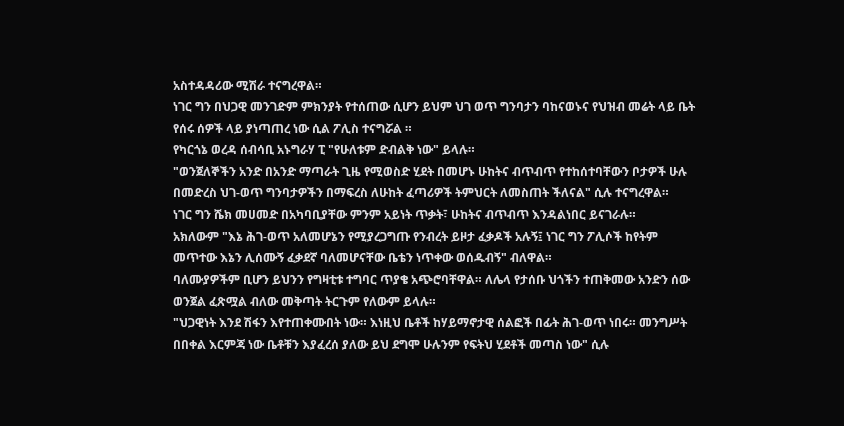አስተዳዳሪው ሚሽራ ተናግረዋል።
ነገር ግን በህጋዊ መንገድም ምክንያት የተሰጠው ሲሆን ይህም ህገ ወጥ ግንባታን ባከናወኑና የህዝብ መሬት ላይ ቤት የሰሩ ሰዎች ላይ ያነጣጠረ ነው ሲል ፖሊስ ተናግሯል ።
የካርጎኔ ወረዳ ሰብሳቢ አኑግራሃ ፒ "የሁለቱም ድብልቅ ነው" ይላሉ።
"ወንጀለኞችን አንድ በአንድ ማጣራት ጊዜ የሚወስድ ሂደት በመሆኑ ሁከትና ብጥብጥ የተከሰተባቸውን ቦታዎች ሁሉ በመድረስ ህገ-ወጥ ግንባታዎችን በማፍረስ ለሁከት ፈጣሪዎች ትምህርት ለመስጠት ችለናል" ሲሉ ተናግረዋል።
ነገር ግን ሼክ መሀመድ በአካባቢያቸው ምንም አይነት ጥቃት፣ ሁከትና ብጥብጥ እንዳልነበር ይናገራሉ።
አክለውም "እኔ ሕገ-ወጥ አለመሆኔን የሚያረጋግጡ የንብረት ይዞታ ፈቃዶች አሉኝ፤ ነገር ግን ፖሊሶች ከየትም መጥተው እኔን ሊሰሙኝ ፈቃደኛ ባለመሆናቸው ቤቴን ነጥቀው ወሰዱብኝ" ብለዋል።
ባለሙያዎችም ቢሆን ይህንን የግዛቲቱ ተግባር ጥያቄ አጭሮባቸዋል። ለሌላ የታሰቡ ህጎችን ተጠቅመው አንድን ሰው ወንጀል ፈጽሟል ብለው መቅጣት ትርጉም የለውም ይላሉ።
"ህጋዊነት እንደ ሽፋን እየተጠቀሙበት ነው። እነዚህ ቤቶች ከሃይማኖታዊ ሰልፎች በፊት ሕገ-ወጥ ነበሩ። መንግሥት በበቀል እርምጃ ነው ቤቶቹን እያፈረሰ ያለው ይህ ደግሞ ሁሉንም የፍትህ ሂደቶች መጣስ ነው" ሲሉ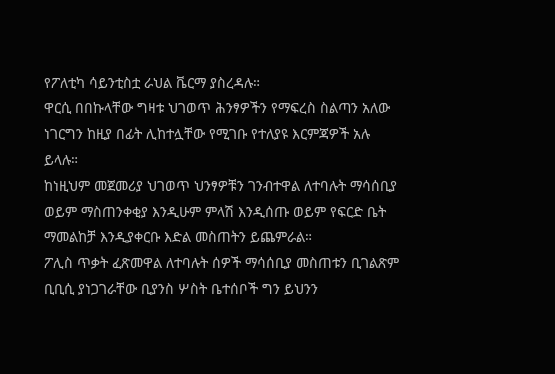የፖለቲካ ሳይንቲስቷ ራህል ቬርማ ያስረዳሉ።
ዋርሲ በበኩላቸው ግዛቱ ህገወጥ ሕንፃዎችን የማፍረስ ስልጣን አለው ነገርግን ከዚያ በፊት ሊከተሏቸው የሚገቡ የተለያዩ እርምጃዎች አሉ ይላሉ።
ከነዚህም መጀመሪያ ህገወጥ ህንፃዎቹን ገንብተዋል ለተባሉት ማሳሰቢያ ወይም ማስጠንቀቂያ እንዲሁም ምላሽ እንዲሰጡ ወይም የፍርድ ቤት ማመልከቻ እንዲያቀርቡ እድል መስጠትን ይጨምራል።
ፖሊስ ጥቃት ፈጽመዋል ለተባሉት ሰዎች ማሳሰቢያ መስጠቱን ቢገልጽም ቢቢሲ ያነጋገራቸው ቢያንስ ሦስት ቤተሰቦች ግን ይህንን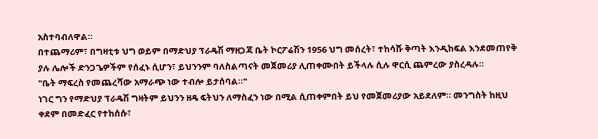አስተባብለዋል።
በተጨማሪም፣ በግዛቲቱ ህግ ወይም በማድህያ ፕራዴሽ ማዘጋጃ ቤት ኮርፖሬሽን 1956 ህግ መሰረት፣ ተከሳሹ ቅጣት እንዲከፍል እንደመጠየቅ ያሉ ሌሎች ድንጋጌዎችም የሰፈኑ ሲሆን፣ ይህንንም ባለስልጣናት መጀመሪያ ሊጠቀሙበት ይችላሉ ሲሉ ዋርሲ ጨምረው ያስረዳሉ።
"ቤት ማፍረስ የመጨረሻው አማራጭ ነው ተብሎ ይታሰባል።"
ነገር ግን የማድህያ ፕራዴሽ ግዛትም ይህንን ዘዴ ፍትህን ለማስፈን ነው በሚል ሲጠቀምበት ይህ የመጀመሪያው አይደለም። መንግስት ከዚህ ቀደም በመድፈር የተከሰሱ፣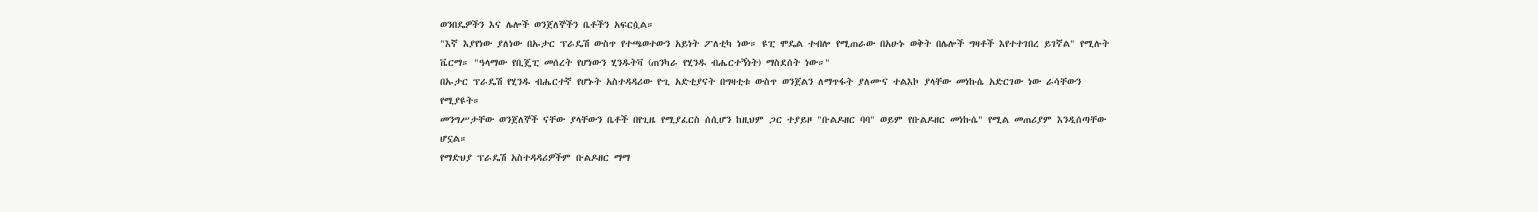ወንበዴዎችን እና ሌሎች ወንጀለኞችን ቤቶችን አፍርሷል።
"እኛ እያየነው ያለነው በኡታር ፕራዴሽ ውስጥ የተጫወተውን አይነት ፖለቲካ ነው። ዩፒ ሞዴል ተብሎ የሚጠራው በአሁኑ ወቅት በሌሎች ግዛቶች እየተተገበረ ይገኛል" የሚሉት ቬርማ። "ዓላማው የቢጄፒ መሰረት የሆነውን ሂንዱትቫ (ጠንካራ የሂንዱ ብሔርተኝነት) ማስደሰት ነው።"
በኡታር ፕራዴሽ የሂንዱ ብሔርተኛ የሆኑት አስተዳዳሪው ዮጊ አድቲያናት በግዛቲቱ ውስጥ ወንጀልን ለማጥፋት ያለሙና ተልእኮ ያላቸው መነኩሴ አድርገው ነው ራሳቸውን የሚያዩት።
መንግሥታቸው ወንጀለኞች ናቸው ያላቸውን ቤቶች በየጊዜ የሚያፈርስ ሰሲሆን ከዚህም ጋር ተያይዞ "ቡልዶዘር ባባ" ወይም የቡልዶዘር መነኩሴ" የሚል መጠሪያም እንዲሰጣቸው ሆኗል።
የማድህያ ፕራዴሽ አስተዳዳሪዎችም ቡልዶዘር ማማ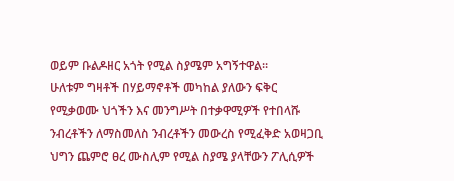ወይም ቡልዶዘር አጎት የሚል ስያሜም አግኝተዋል።
ሁለቱም ግዛቶች በሃይማኖቶች መካከል ያለውን ፍቅር የሚቃወሙ ህጎችን እና መንግሥት በተቃዋሚዎች የተበላሹ ንብረቶችን ለማስመለስ ንብረቶችን መውረስ የሚፈቅድ አወዛጋቢ ህግን ጨምሮ ፀረ ሙስሊም የሚል ስያሜ ያላቸውን ፖሊሲዎች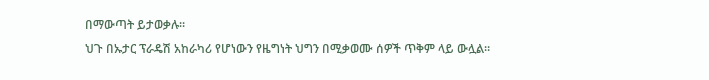በማውጣት ይታወቃሉ።
ህጉ በኡታር ፕራዴሽ አከራካሪ የሆነውን የዜግነት ህግን በሚቃወሙ ሰዎች ጥቅም ላይ ውሏል።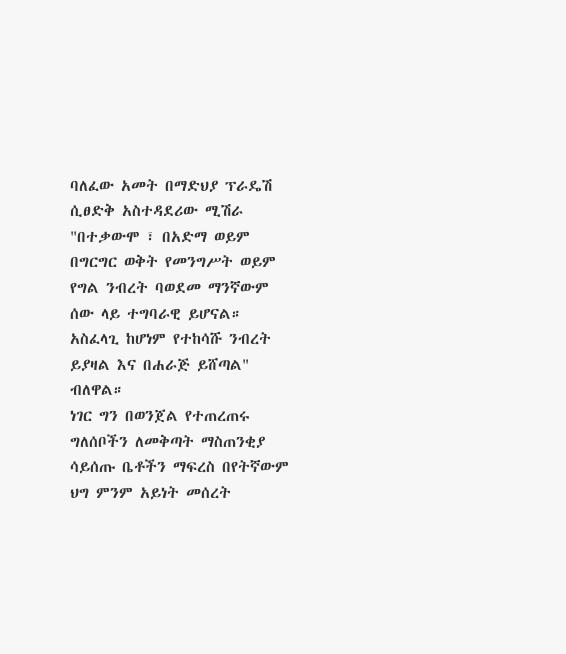ባለፈው አመት በማድህያ ፕራዴሽ ሲፀድቅ አስተዳደሪው ሚሽራ "በተቃውሞ ፣ በአድማ ወይም በግርግር ወቅት የመንግሥት ወይም የግል ንብረት ባወደመ ማንኛውም ሰው ላይ ተግባራዊ ይሆናል። አስፈላጊ ከሆነም የተከሳሹ ንብረት ይያዛል እና በሐራጅ ይሸጣል" ብለዋል።
ነገር ግን በወንጀል የተጠረጠሩ ግለሰቦችን ለመቅጣት ማስጠንቂያ ሳይሰጡ ቤቶችን ማፍረስ በየትኛውም ህግ ምንም አይነት መሰረት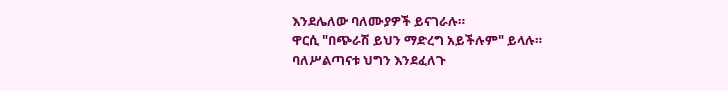እንደሌለው ባለሙያዎች ይናገራሉ።
ዋርሲ "በጭራሽ ይህን ማድረግ አይችሉም" ይላሉ።
ባለሥልጣናቱ ህግን እንደፈለጉ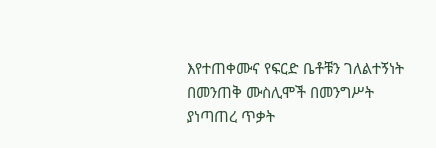እየተጠቀሙና የፍርድ ቤቶቹን ገለልተኝነት በመንጠቅ ሙስሊሞች በመንግሥት ያነጣጠረ ጥቃት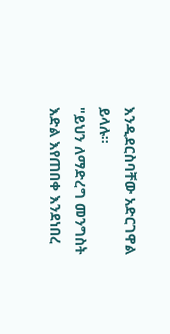እንዲደርስባቸው አድርገዋል ይላሉ።
"ይህን ለማድረግ መንግስት እድል እየጠበቀ እንደነበረ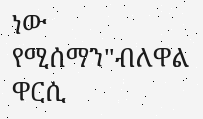ነው የሚሰማን"ብለዋል ዋርሲ